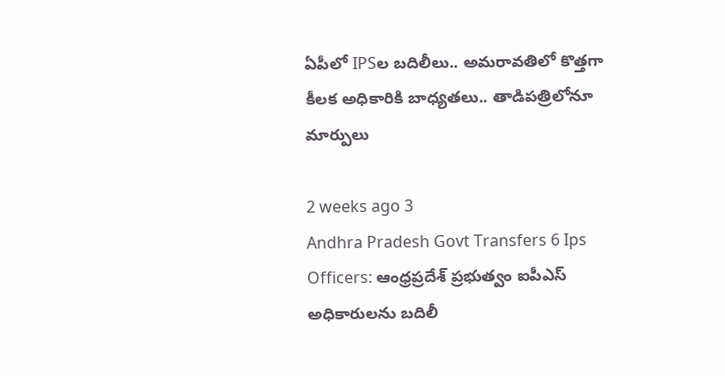ఏపీలో IPSల బదిలీలు.. అమరావతిలో కొత్తగా కీలక అధికారికి బాధ్యతలు.. తాడిపత్రిలోనూ మార్పులు

2 weeks ago 3
Andhra Pradesh Govt Transfers 6 Ips Officers: ఆంధ్రప్రదేశ్ ప్రభుత్వం ఐపీఎస్ అధికారులను బదిలీ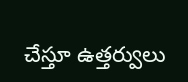చేస్తూ ఉత్తర్వులు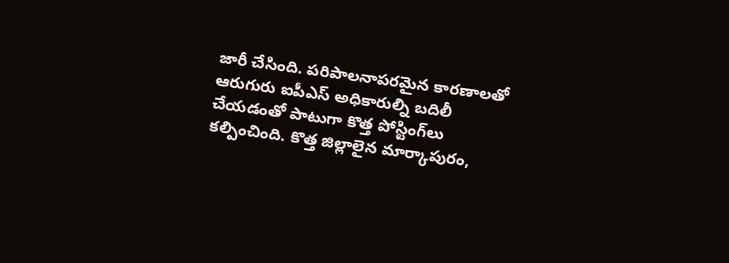జారీ చేసింది. పరిపాలనాపరమైన కారణాలతో ఆరుగురు ఐపీఎస్ అధికారుల్ని బదిలీ చేయడంతో పాటుగా కొత్త పోస్టింగ్‌లు కల్పించింది. కొత్త జిల్లాలైన మార్కాపురం,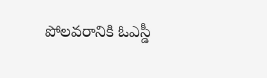పోలవరానికి ఓఎస్డీ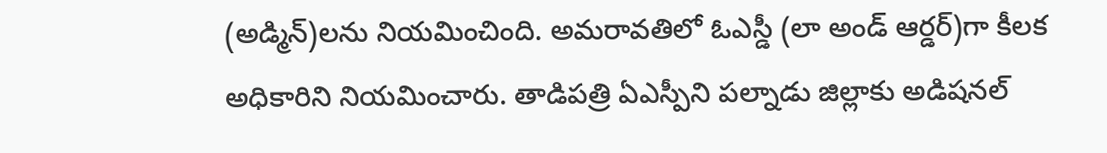(అడ్మిన్)లను నియమించింది. అమరావతిలో ఓఎస్డీ (లా అండ్ ఆర్డర్)గా కీలక అధికారిని నియమించారు. తాడిపత్రి ఏఎస్పీని పల్నాడు జిల్లాకు అడిషనల్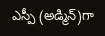ఎస్పీ (అడ్మిన్)గా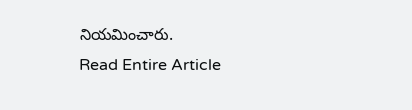నియమించారు.
Read Entire Article